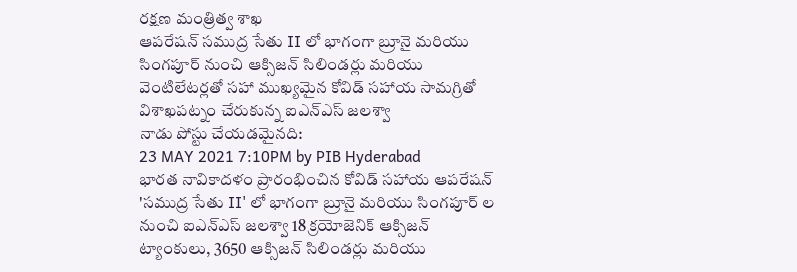రక్షణ మంత్రిత్వ శాఖ
ఆపరేషన్ సముద్ర సేతు II లో భాగంగా బ్రూనై మరియు సింగపూర్ నుంచి ఆక్సిజన్ సిలిండర్లు మరియు వెంటిలేటర్లతో సహా ముఖ్యమైన కోవిడ్ సహాయ సామగ్రితో విశాఖపట్నం చేరుకున్న ఐఎన్ఎస్ జలశ్వా
నాడు పోస్టు చేయడమైనది:
23 MAY 2021 7:10PM by PIB Hyderabad
భారత నావికాదళం ప్రారంభించిన కోవిడ్ సహాయ ఆపరేషన్ 'సముద్ర సేతు II' లో భాగంగా బ్రూనై మరియు సింగపూర్ ల నుంచి ఐఎన్ఎస్ జలశ్వా 18 క్రయోజెనిక్ ఆక్సిజన్ ట్యాంకులు, 3650 ఆక్సిజన్ సిలిండర్లు మరియు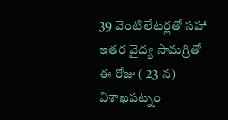39 వెంటిలేటర్లతో సహా ఇతర వైద్య సామగ్రితో ఈ రోజు ( 23 న) విశాఖపట్నం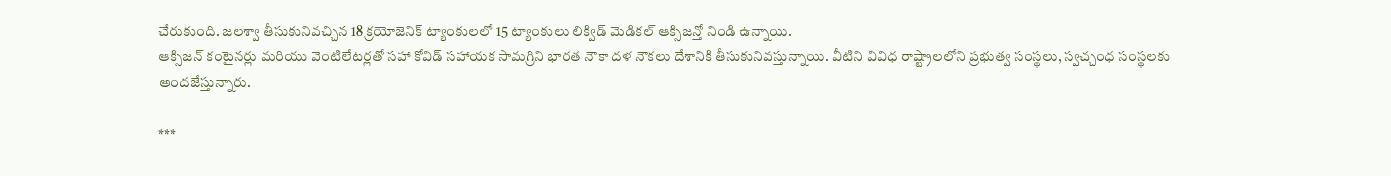చేరుకుంది. జలశ్వా తీసుకునివచ్చిన 18 క్రయోజెనిక్ ట్యాంకులలో 15 ట్యాంకులు లిక్విడ్ మెడికల్ ఆక్సిజన్తో నిండి ఉన్నాయి.
ఆక్సిజన్ కంటైనర్లు మరియు వెంటిలేటర్లతో సహా కోవిడ్ సహాయక సామగ్రిని భారత నౌకా దళ నౌకలు దేశానికి తీసుకునివస్తున్నాయి. వీటిని వివిధ రాష్ట్రాలలోని ప్రభుత్వ సంస్థలు, స్వచ్చంధ సంస్థలకు అందజేస్తున్నారు.

***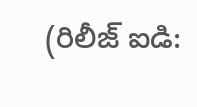(రిలీజ్ ఐడి: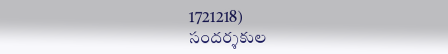1721218)
సందర్శకుల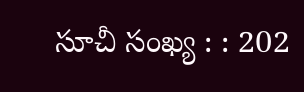సూచీ సంఖ్య : : 202